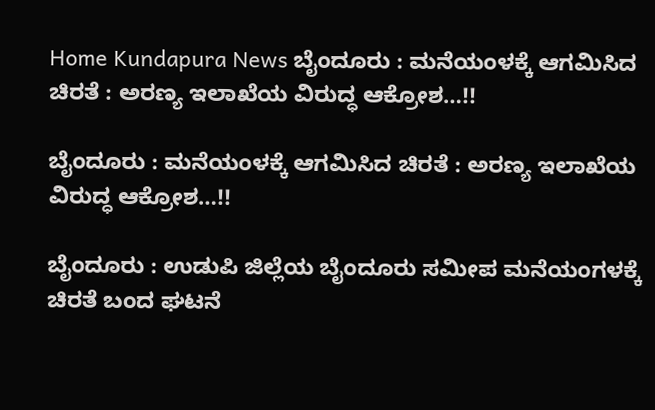Home Kundapura News ಬೈಂದೂರು : ಮನೆಯಂಳಕ್ಕೆ ಆಗಮಿಸಿದ ಚಿರತೆ : ಅರಣ್ಯ ಇಲಾಖೆಯ ವಿರುದ್ಧ ಆಕ್ರೋಶ…!!

ಬೈಂದೂರು : ಮನೆಯಂಳಕ್ಕೆ ಆಗಮಿಸಿದ ಚಿರತೆ : ಅರಣ್ಯ ಇಲಾಖೆಯ ವಿರುದ್ಧ ಆಕ್ರೋಶ…!!

ಬೈಂದೂರು : ಉಡುಪಿ ಜಿಲ್ಲೆಯ ಬೈಂದೂರು ಸಮೀಪ ಮನೆಯಂಗಳಕ್ಕೆ ಚಿರತೆ ಬಂದ ಘಟನೆ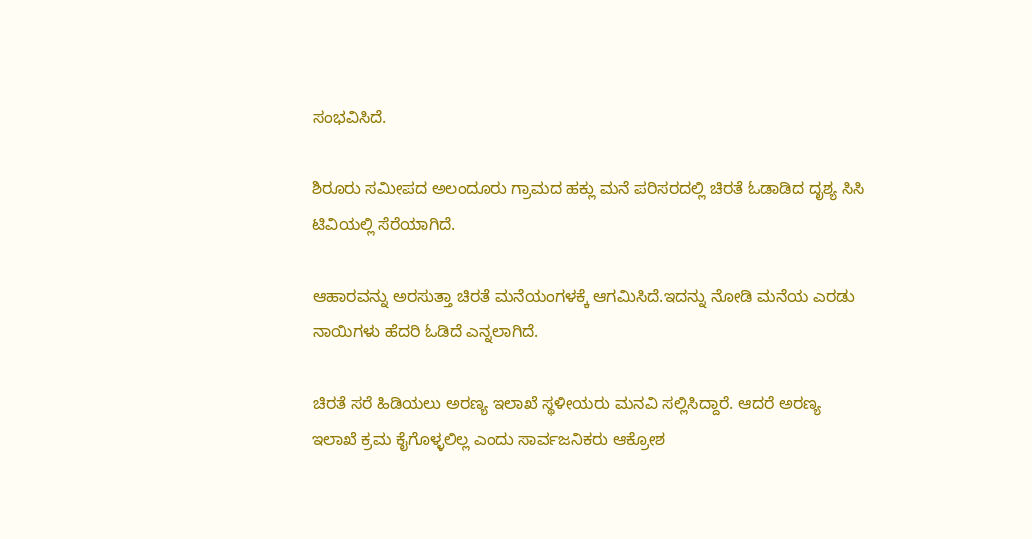ಸಂಭವಿಸಿದೆ.

ಶಿರೂರು‌ ಸಮೀಪದ ಅಲಂದೂರು ಗ್ರಾಮದ ಹಕ್ಲು ಮನೆ ಪರಿಸರದಲ್ಲಿ ಚಿರತೆ ಓಡಾಡಿದ ದೃಶ್ಯ ಸಿಸಿ ಟಿವಿಯಲ್ಲಿ ಸೆರೆಯಾಗಿದೆ.

ಆಹಾರವನ್ನು ಅರಸುತ್ತಾ ಚಿರತೆ ಮನೆಯಂಗಳಕ್ಕೆ ಆಗಮಿಸಿದೆ.ಇದನ್ನು ನೋಡಿ ಮನೆಯ ಎರಡು ನಾಯಿಗಳು ಹೆದರಿ ಓಡಿದೆ ಎನ್ನಲಾಗಿದೆ.

ಚಿರತೆ ಸರೆ ಹಿಡಿಯಲು ಅರಣ್ಯ ಇಲಾಖೆ ಸ್ಥಳೀಯರು ಮನವಿ ಸಲ್ಲಿಸಿದ್ದಾರೆ. ಆದರೆ ಅರಣ್ಯ ಇಲಾಖೆ ಕ್ರಮ ಕೈಗೊಳ್ಳಲಿಲ್ಲ ಎಂದು ಸಾರ್ವಜನಿಕರು ಆಕ್ರೋಶ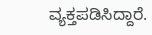ವ್ಯಕ್ತಪಡಿಸಿದ್ದಾರೆ.